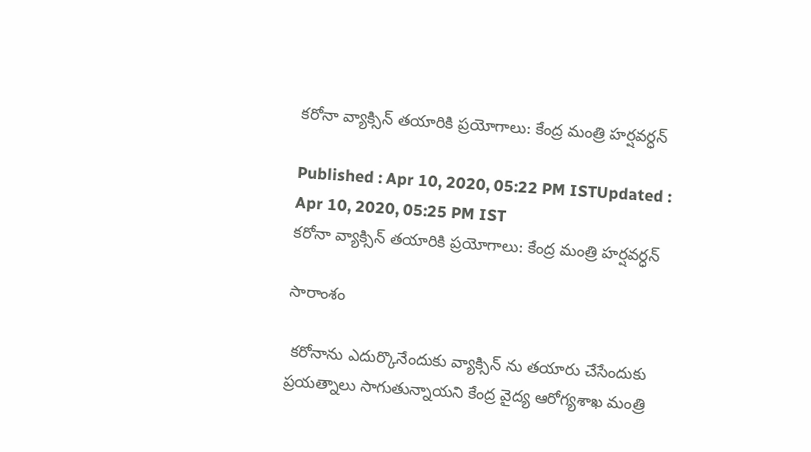కరోనా వ్యాక్సిన్ తయారికి ప్రయోగాలు: కేంద్ర మంత్రి హర్షవర్ధన్

Published : Apr 10, 2020, 05:22 PM ISTUpdated : Apr 10, 2020, 05:25 PM IST
కరోనా వ్యాక్సిన్ తయారికి ప్రయోగాలు: కేంద్ర మంత్రి హర్షవర్ధన్

సారాంశం

 కరోనాను ఎదుర్కొనేందుకు వ్యాక్సిన్ ను తయారు చేసేందుకు ప్రయత్నాలు సాగుతున్నాయని కేంద్ర వైద్య ఆరోగ్యశాఖ మంత్రి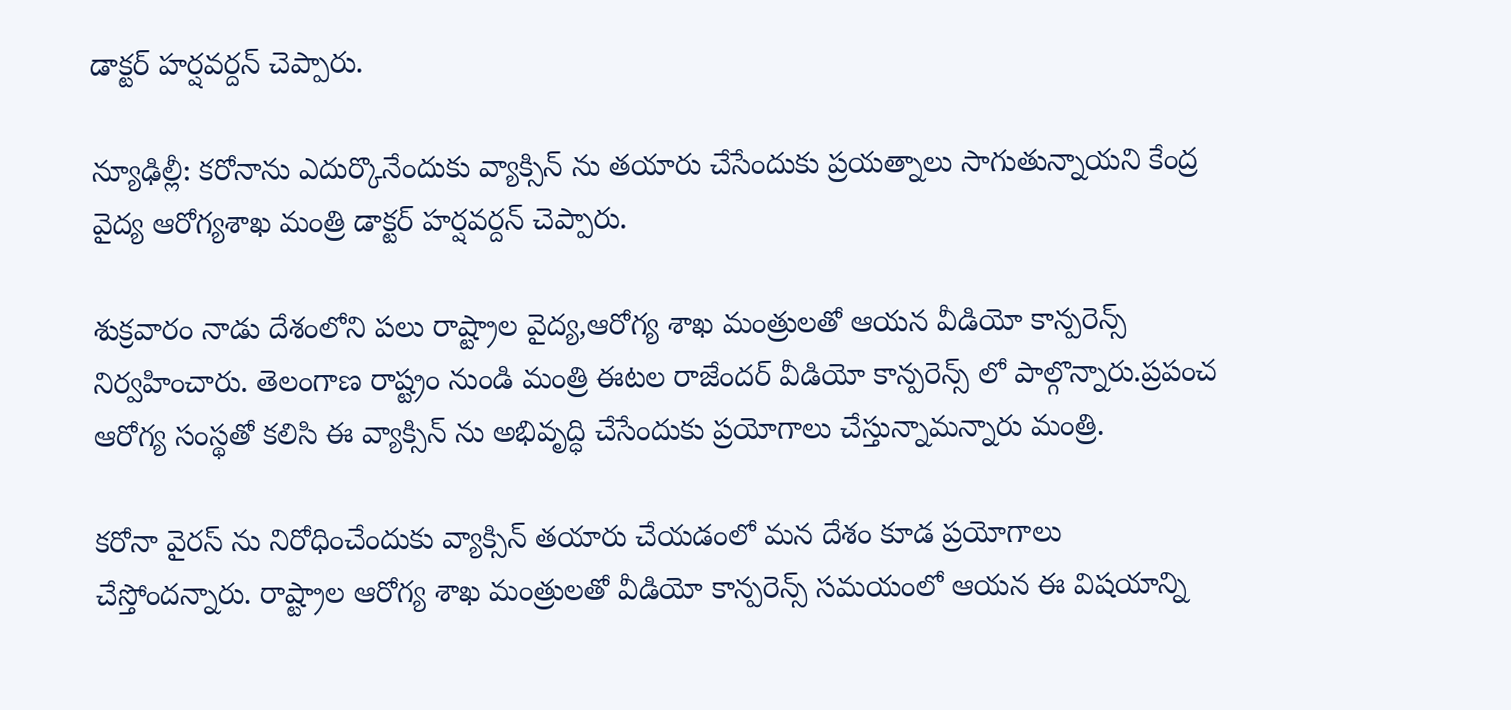డాక్టర్ హర్షవర్దన్ చెప్పారు.

న్యూఢిల్లీ: కరోనాను ఎదుర్కొనేందుకు వ్యాక్సిన్ ను తయారు చేసేందుకు ప్రయత్నాలు సాగుతున్నాయని కేంద్ర వైద్య ఆరోగ్యశాఖ మంత్రి డాక్టర్ హర్షవర్దన్ చెప్పారు.

శుక్రవారం నాడు దేశంలోని పలు రాష్ట్రాల వైద్య,ఆరోగ్య శాఖ మంత్రులతో ఆయన వీడియో కాన్పరెన్స్ నిర్వహించారు. తెలంగాణ రాష్ట్రం నుండి మంత్రి ఈటల రాజేందర్ వీడియో కాన్పరెన్స్ లో పాల్గొన్నారు.ప్రపంచ ఆరోగ్య సంస్థతో కలిసి ఈ వ్యాక్సిన్ ను అభివృద్ధి చేసేందుకు ప్రయోగాలు చేస్తున్నామన్నారు మంత్రి.

కరోనా వైరస్ ను నిరోధించేందుకు వ్యాక్సిన్ తయారు చేయడంలో మన దేశం కూడ ప్రయోగాలు చేస్తోందన్నారు. రాష్ట్రాల ఆరోగ్య శాఖ మంత్రులతో వీడియో కాన్పరెన్స్ సమయంలో ఆయన ఈ విషయాన్ని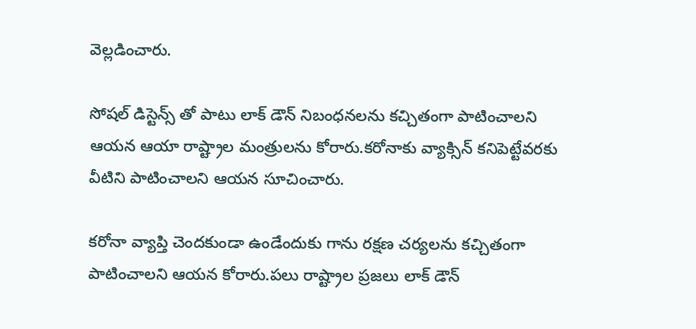వెల్లడించారు.

సోషల్ డిస్టెన్స్ తో పాటు లాక్ డౌన్ నిబంధనలను కచ్చితంగా పాటించాలని ఆయన ఆయా రాష్ట్రాల మంత్రులను కోరారు.కరోనాకు వ్యాక్సిన్ కనిపెట్టేవరకు వీటిని పాటించాలని ఆయన సూచించారు.

కరోనా వ్యాప్తి చెందకుండా ఉండేందుకు గాను రక్షణ చర్యలను కచ్చితంగా పాటించాలని ఆయన కోరారు.పలు రాష్ట్రాల ప్రజలు లాక్ డౌన్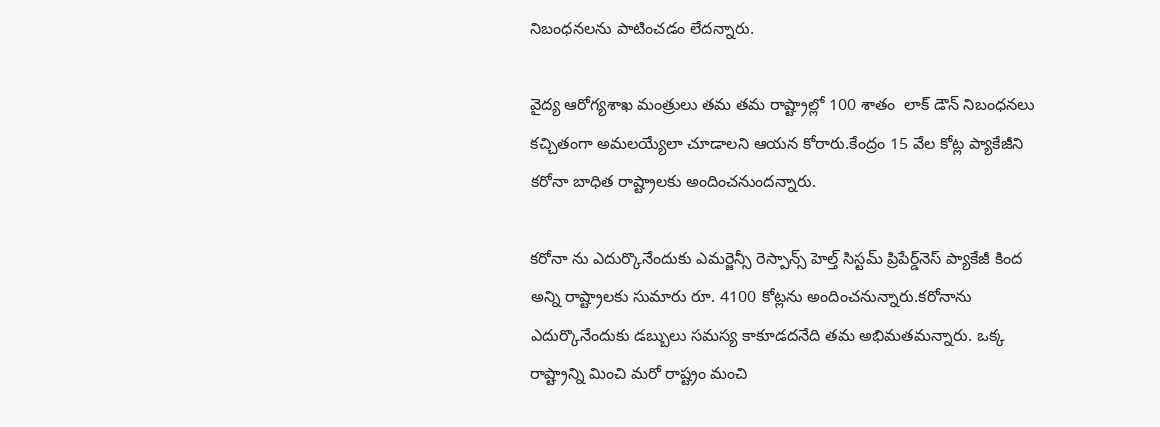నిబంధనలను పాటించడం లేదన్నారు.

వైద్య ఆరోగ్యశాఖ మంత్రులు తమ తమ రాష్ట్రాల్లో 100 శాతం  లాక్ డౌన్ నిబంధనలు కచ్చితంగా అమలయ్యేలా చూడాలని ఆయన కోరారు.కేంద్రం 15 వేల కోట్ల ప్యాకేజీని కరోనా బాధిత రాష్ట్రాలకు అందించనుందన్నారు.

కరోనా ను ఎదుర్కొనేందుకు ఎమర్జెన్సీ రెస్పాన్స్ హెల్త్ సిస్టమ్ ప్రిపేర్డ్‌నెస్ ప్యాకేజీ కింద అన్ని రాష్ట్రాలకు సుమారు రూ. 4100 కోట్లను అందించనున్నారు.కరోనాను ఎదుర్కొనేందుకు డబ్బులు సమస్య కాకూడదనేది తమ అభిమతమన్నారు. ఒక్క రాష్ట్రాన్ని మించి మరో రాష్ట్రం మంచి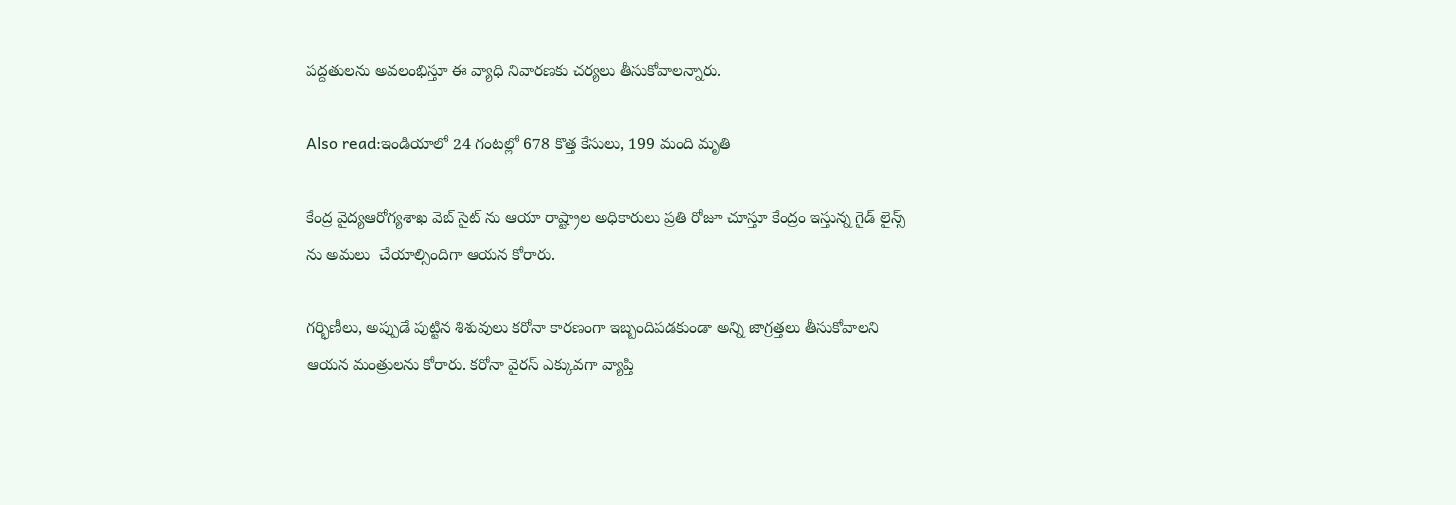పద్దతులను అవలంభిస్తూ ఈ వ్యాధి నివారణకు చర్యలు తీసుకోవాలన్నారు.

Also read:ఇండియాలో 24 గంటల్లో 678 కొత్త కేసులు, 199 మంది మృతి

కేంద్ర వైద్యఆరోగ్యశాఖ వెబ్ సైట్ ను ఆయా రాష్ట్రాల అధికారులు ప్రతి రోజూ చూస్తూ కేంద్రం ఇస్తున్న గైడ్ లైన్స్ ను అమలు  చేయాల్సిందిగా ఆయన కోరారు.

గర్భిణీలు, అప్పుడే పుట్టిన శిశువులు కరోనా కారణంగా ఇబ్బందిపడకుండా అన్ని జాగ్రత్తలు తీసుకోవాలని ఆయన మంత్రులను కోరారు. కరోనా వైరస్ ఎక్కువగా వ్యాప్తి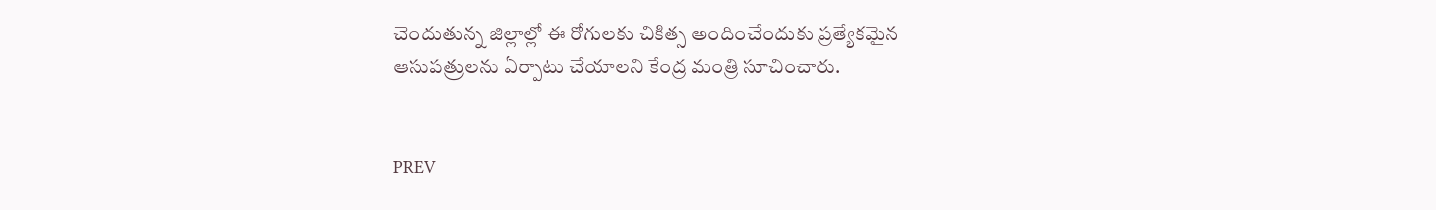చెందుతున్న జిల్లాల్లో ఈ రోగులకు చికిత్స అందించేందుకు ప్రత్యేకమైన ఆసుపత్రులను ఏర్పాటు చేయాలని కేంద్ర మంత్రి సూచించారు.


PREV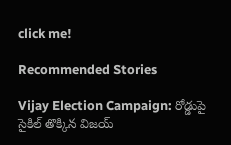click me!

Recommended Stories

Vijay Election Campaign: రోడ్డుపై సైకిల్ తొక్కిన విజయ్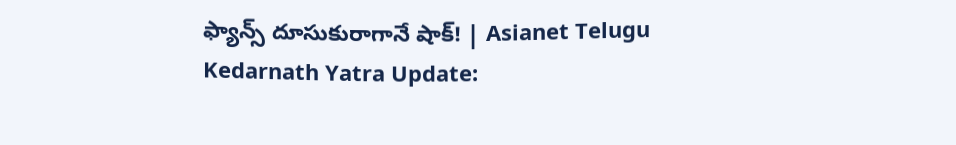ఫ్యాన్స్ దూసుకురాగానే షాక్! | Asianet Telugu
Kedarnath Yatra Update: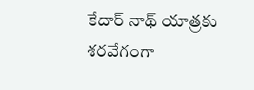కేదార్ నాథ్ యాత్రకు శరవేగంగా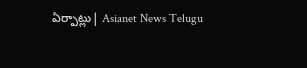ఏర్పాట్లు| Asianet News Telugu